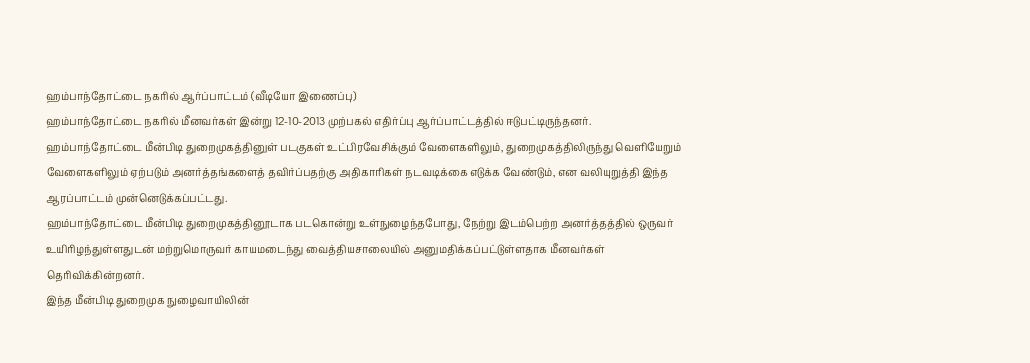ஹம்பாந்தோட்டை நகரில் ஆர்ப்பாட்டம் (வீடியோ இணைப்பு)
ஹம்பாந்தோட்டை நகரில் மீனவர்கள் இன்று 12-10-2013 முற்பகல் எதிர்ப்பு ஆர்ப்பாட்டத்தில் ஈடுபட்டிருந்தனர்.
ஹம்பாந்தோட்டை மீன்பிடி துறைமுகத்தினுள் படகுகள் உட்பிரவேசிக்கும் வேளைகளிலும், துறைமுகத்திலிருந்து வெளியேறும் வேளைகளிலும் ஏற்படும் அனர்த்தங்களைத் தவிர்ப்பதற்கு அதிகாரிகள் நடவடிக்கை எடுக்க வேண்டும், என வலியுறுத்தி இந்த ஆரப்பாட்டம் முன்னெடுக்கப்பட்டது.
ஹம்பாந்தோட்டை மீன்பிடி துறைமுகத்தினூடாக படகொன்று உள்நுழைந்தபோது, நேற்று இடம்பெற்ற அனர்த்தத்தில் ஒருவர் உயிரிழந்துள்ளதுடன் மற்றுமொருவர் காயமடைந்து வைத்தியசாலையில் அனுமதிக்கப்பட்டுள்ளதாக மீனவர்கள் தெரிவிக்கின்றனர்.
இந்த மீன்பிடி துறைமுக நுழைவாயிலின்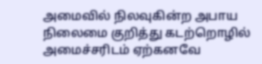அமைவில் நிலவுகின்ற அபாய நிலைமை குறித்து கடற்றொழில் அமைச்சரிடம் ஏற்கனவே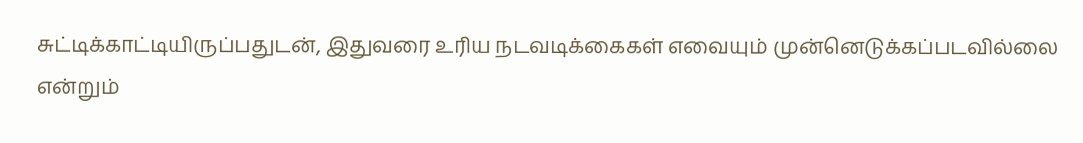சுட்டிக்காட்டியிருப்பதுடன், இதுவரை உரிய நடவடிக்கைகள் எவையும் முன்னெடுக்கப்படவில்லை என்றும்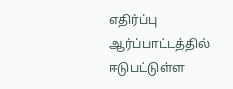எதிர்ப்பு ஆர்ப்பாட்டத்தில் ஈடுபட்டுள்ள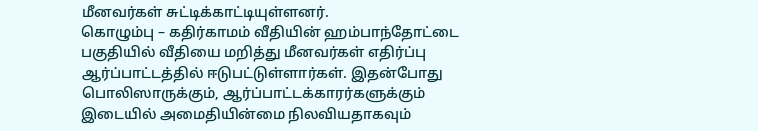மீனவர்கள் சுட்டிக்காட்டியுள்ளனர்.
கொழும்பு – கதிர்காமம் வீதியின் ஹம்பாந்தோட்டை பகுதியில் வீதியை மறித்து மீனவர்கள் எதிர்ப்பு ஆர்ப்பாட்டத்தில் ஈடுபட்டுள்ளார்கள். இதன்போது பொலிஸாருக்கும், ஆர்ப்பாட்டக்காரர்களுக்கும் இடையில் அமைதியின்மை நிலவியதாகவும்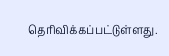தெரிவிக்கப்பட்டுள்ளது.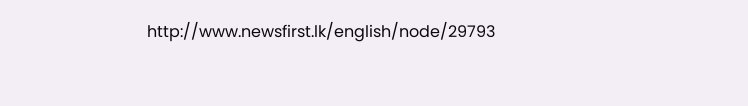http://www.newsfirst.lk/english/node/29793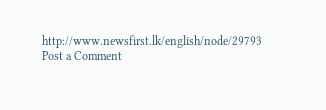http://www.newsfirst.lk/english/node/29793
Post a Comment